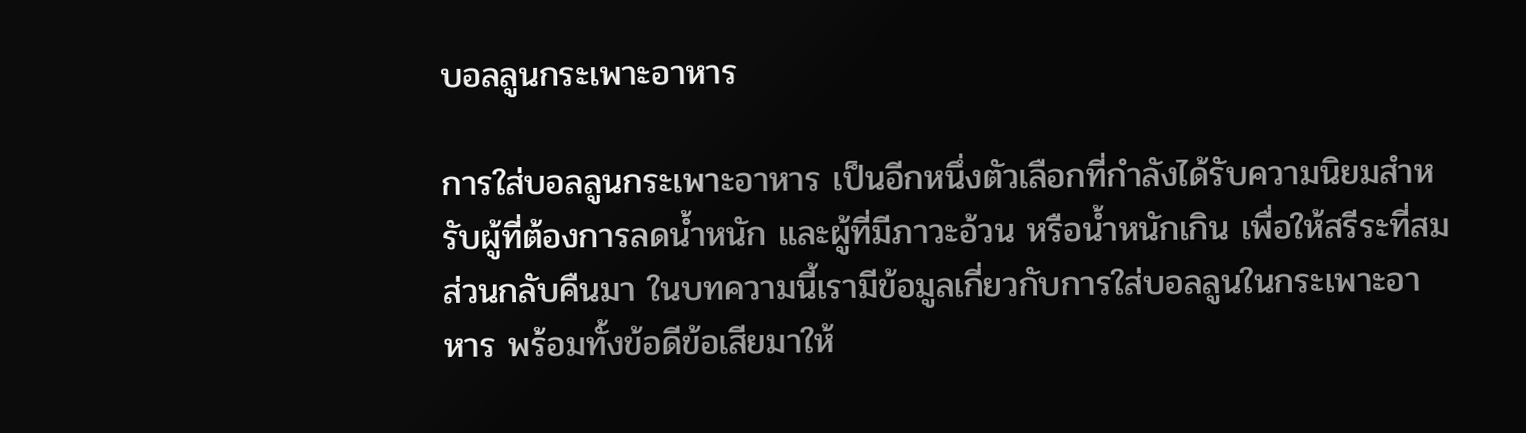บอลลูนกระเพาะอาหาร

การใส่บอลลูนกระเพาะอาหาร เป็นอีกหนึ่งตัวเลือกที่กำลังได้รับความนิยมสำหรับผู้ที่ต้องการลดน้ำหนัก และผู้ที่มีภาวะอ้วน หรือน้ำหนักเกิน เพื่อให้สรีระที่สมส่วนกลับคืนมา ในบทความนี้เรามีข้อมูลเกี่ยวกับการใส่บอลลูนในกระเพาะอาหาร พร้อมทั้งข้อดีข้อเสียมาให้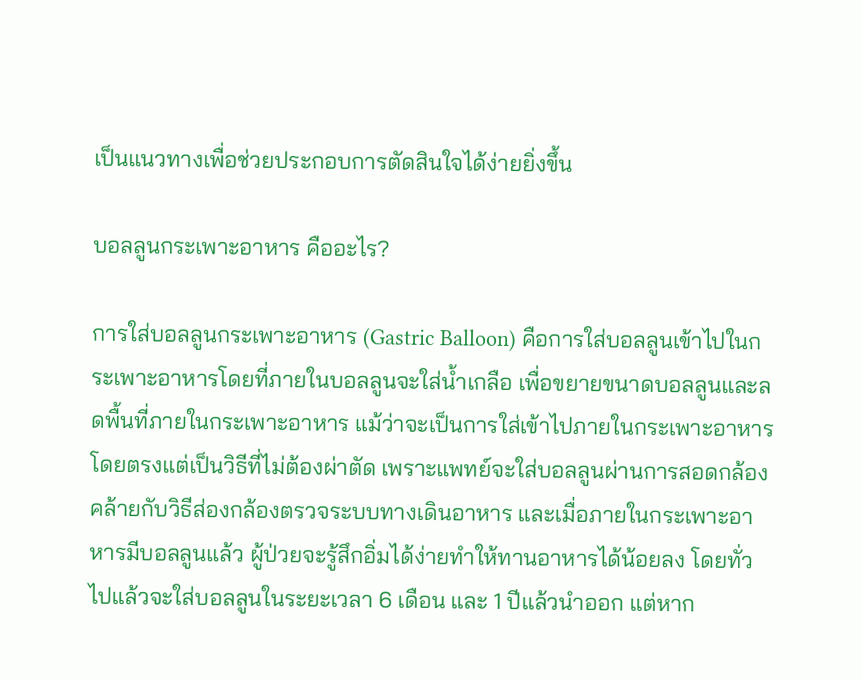เป็นแนวทางเพื่อช่วยประกอบการตัดสินใจได้ง่ายยิ่งขึ้น

บอลลูนกระเพาะอาหาร คืออะไร?

การใส่บอลลูนกระเพาะอาหาร (Gastric Balloon) คือการใส่บอลลูนเข้าไปในกระเพาะอาหารโดยที่ภายในบอลลูนจะใส่น้ำเกลือ เพื่อขยายขนาดบอลลูนและลดพื้นที่ภายในกระเพาะอาหาร แม้ว่าจะเป็นการใส่เข้าไปภายในกระเพาะอาหารโดยตรงแต่เป็นวิธีที่ไม่ต้องผ่าตัด เพราะแพทย์จะใส่บอลลูนผ่านการสอดกล้องคล้ายกับวิธีส่องกล้องตรวจระบบทางเดินอาหาร และเมื่อภายในกระเพาะอาหารมีบอลลูนแล้ว ผู้ป่วยจะรู้สึกอิ่มได้ง่ายทำให้ทานอาหารได้น้อยลง โดยทั่วไปแล้วจะใส่บอลลูนในระยะเวลา 6 เดือน และ 1 ปีแล้วนำออก แต่หาก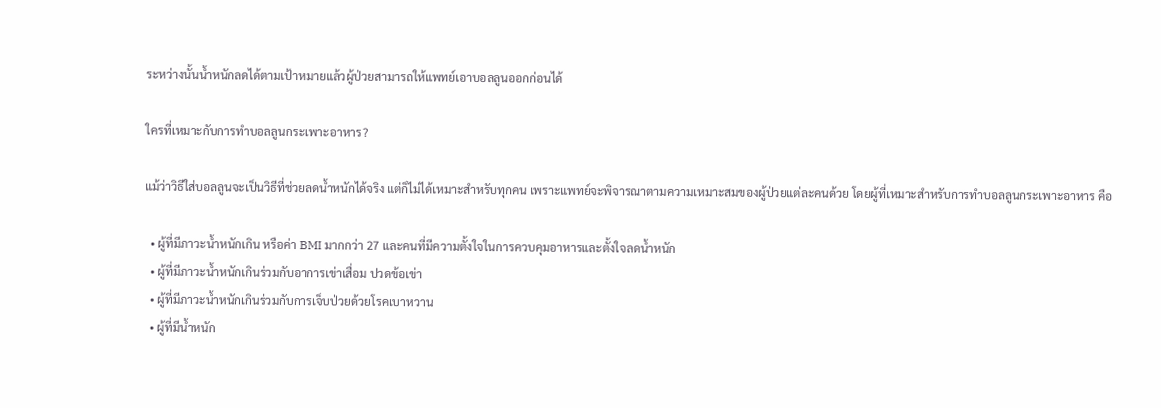ระหว่างนั้นน้ำหนักลดได้ตามเป้าหมายแล้วผู้ป่วยสามารถให้แพทย์เอาบอลลูนออกก่อนได้

ใครที่เหมาะกับการทำบอลลูนกระเพาะอาหาร?

แม้ว่าวิธีใส่บอลลูนจะเป็นวิธีที่ช่วยลดน้ำหนักได้จริง แต่ก็ไม่ได้เหมาะสำหรับทุกคน เพราะแพทย์จะพิจารณาตามความเหมาะสมของผู้ป่วยแต่ละคนด้วย โดยผู้ที่เหมาะสำหรับการทำบอลลูนกระเพาะอาหาร คือ

  • ผู้ที่มีภาวะน้ำหนักเกิน หรือค่า BMI มากกว่า 27 และคนที่มีความตั้งใจในการควบคุมอาหารและตั้งใจลดน้ำหนัก
  • ผู้ที่มีภาวะน้ำหนักเกินร่วมกับอาการเข่าเสื่อม ปวดข้อเข่า
  • ผู้ที่มีภาวะน้ำหนักเกินร่วมกับการเจ็บป่วยด้วยโรคเบาหวาน
  • ผู้ที่มีน้ำหนัก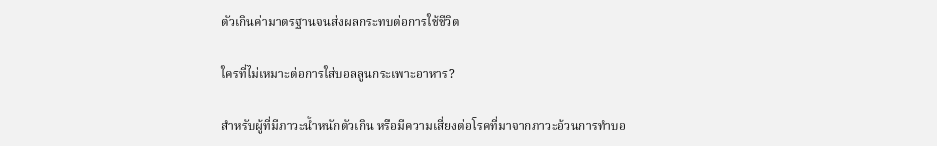ตัวเกินค่ามาตรฐานจนส่งผลกระทบต่อการใช้ชีวิต

ใครที่ไม่เหมาะต่อการใส่บอลลูนกระเพาะอาหาร?

สำหรับผู้ที่มีภาวะน้ำหนักตัวเกิน หรือมีความเสี่ยงต่อโรคที่มาจากภาวะอ้วนการทำบอ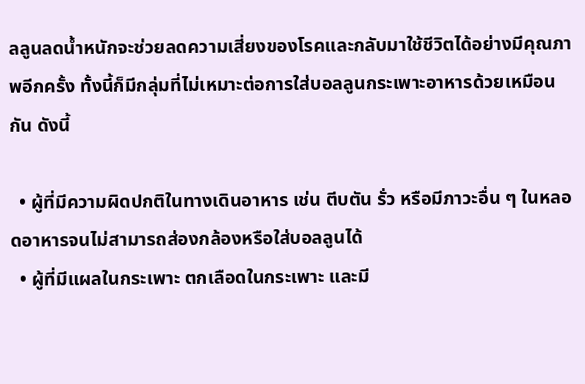ลลูนลดน้ำหนักจะช่วยลดความเสี่ยงของโรคและกลับมาใช้ชีวิตได้อย่างมีคุณภาพอีกครั้ง ทั้งนี้ก็มีกลุ่มที่ไม่เหมาะต่อการใส่บอลลูนกระเพาะอาหารด้วยเหมือนกัน ดังนี้

  • ผู้ที่มีความผิดปกติในทางเดินอาหาร เช่น ตีบตัน รั่ว หรือมีภาวะอื่น ๆ ในหลอดอาหารจนไม่สามารถส่องกล้องหรือใส่บอลลูนได้
  • ผู้ที่มีแผลในกระเพาะ ตกเลือดในกระเพาะ และมี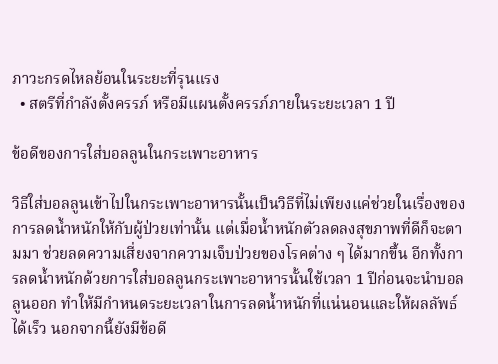ภาวะกรดไหลย้อนในระยะที่รุนแรง
  • สตรีที่กำลังตั้งครรภ์ หรือมีแผนตั้งครรภ์ภายในระยะเวลา 1 ปี

ข้อดีของการใส่บอลลูนในกระเพาะอาหาร

วิธีใส่บอลลูนเข้าไปในกระเพาะอาหารนั้นเป็นวิธีที่ไม่เพียงแค่ช่วยในเรื่องของการลดน้ำหนักให้กับผู้ป่วยเท่านั้น แต่เมื่อน้ำหนักตัวลดลงสุขภาพที่ดีก็จะตามมา ช่วยลดความเสี่ยงจากความเจ็บป่วยของโรคต่าง ๆ ได้มากขึ้น อีกทั้งการลดน้ำหนักด้วยการใส่บอลลูนกระเพาะอาหารนั้นใช้เวลา 1 ปีก่อนจะนำบอลลูนออก ทำให้มีกำหนดระยะเวลาในการลดน้ำหนักที่แน่นอนและให้ผลลัพธ์ได้เร็ว นอกจากนี้ยังมีข้อดี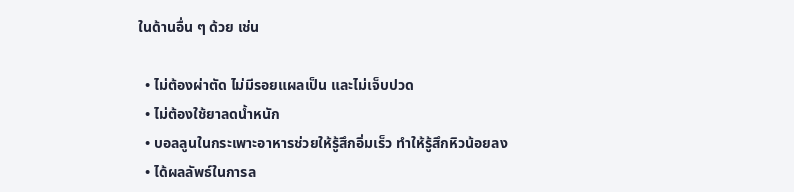ในด้านอื่น ๆ ด้วย เช่น

  • ไม่ต้องผ่าตัด ไม่มีรอยแผลเป็น และไม่เจ็บปวด
  • ไม่ต้องใช้ยาลดน้ำหนัก
  • บอลลูนในกระเพาะอาหารช่วยให้รู้สึกอิ่มเร็ว ทำให้รู้สึกหิวน้อยลง
  • ได้ผลลัพธ์ในการล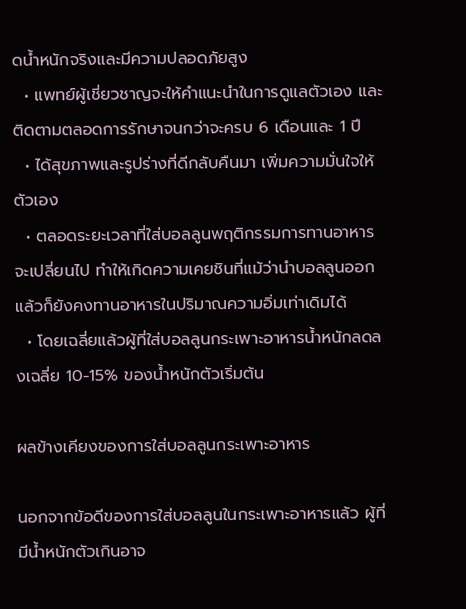ดน้ำหนักจริงและมีความปลอดภัยสูง
  • แพทย์ผู้เชี่ยวชาญจะให้คำแนะนำในการดูแลตัวเอง และติดตามตลอดการรักษาจนกว่าจะครบ 6 เดือนและ 1 ปี
  • ได้สุขภาพและรูปร่างที่ดีกลับคืนมา เพิ่มความมั่นใจให้ตัวเอง
  • ตลอดระยะเวลาที่ใส่บอลลูนพฤติกรรมการทานอาหารจะเปลี่ยนไป ทำให้เกิดความเคยชินที่แม้ว่านำบอลลูนออกแล้วก็ยังคงทานอาหารในปริมาณความอิ่มเท่าเดิมได้
  • โดยเฉลี่ยแล้วผู้ที่ใส่บอลลูนกระเพาะอาหารน้ำหนักลดลงเฉลี่ย 10-15% ของน้ำหนักตัวเริ่มต้น

ผลข้างเคียงของการใส่บอลลูนกระเพาะอาหาร

นอกจากข้อดีของการใส่บอลลูนในกระเพาะอาหารแล้ว ผู้ที่มีน้ำหนักตัวเกินอาจ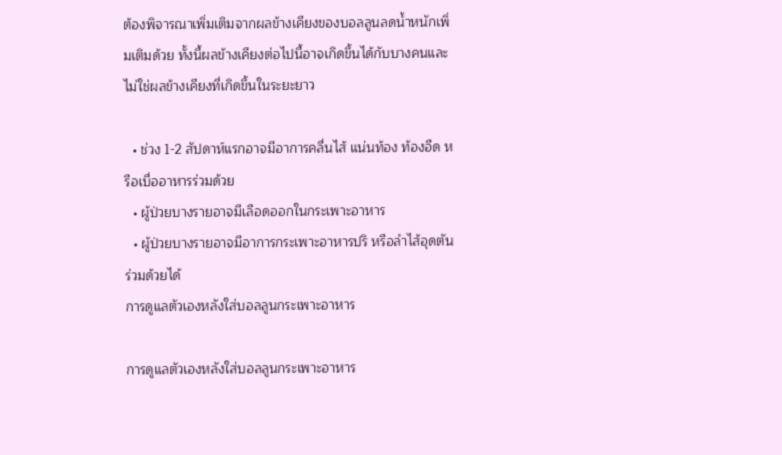ต้องพิจารณาเพิ่มเติมจากผลข้างเคียงของบอลลูนลดน้ำหนักเพิ่มเติมด้วย ทั้งนี้ผลข้างเคียงต่อไปนี้อาจเกิดขึ้นได้กับบางคนและไม่ใช่ผลข้างเคียงที่เกิดขึ้นในระยะยาว

  • ช่วง 1-2 สัปดาห์แรกอาจมีอาการคลื่นไส้ แน่นท้อง ท้องอืด หรือเบื่ออาหารร่วมด้วย
  • ผู้ป่วยบางรายอาจมีเลือดออกในกระเพาะอาหาร
  • ผู้ป่วยบางรายอาจมีอาการกระเพาะอาหารปริ หรือลำไส้อุดตันร่วมด้วยได้
การดูแลตัวเองหลังใส่บอลลูนกระเพาะอาหาร

การดูแลตัวเองหลังใส่บอลลูนกระเพาะอาหาร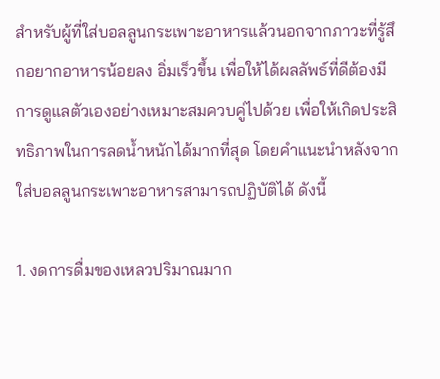สำหรับผู้ที่ใส่บอลลูนกระเพาะอาหารแล้วนอกจากภาวะที่รู้สึกอยากอาหารน้อยลง อิ่มเร็วขึ้น เพื่อให้ได้ผลลัพธ์ที่ดีต้องมีการดูแลตัวเองอย่างเหมาะสมควบคู่ไปด้วย เพื่อให้เกิดประสิทธิภาพในการลดน้ำหนักได้มากที่สุด โดยคำแนะนำหลังจากใส่บอลลูนกระเพาะอาหารสามารถปฏิบัติได้ ดังนี้

1. งดการดื่มของเหลวปริมาณมาก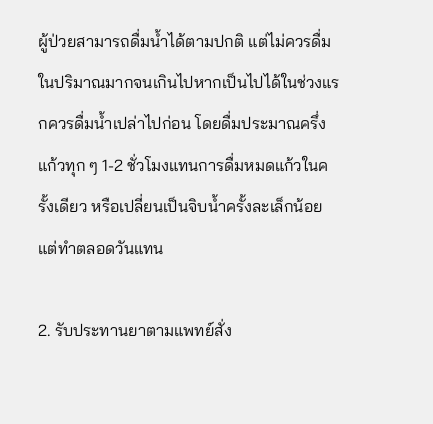ผู้ป่วยสามารถดื่มน้ำได้ตามปกติ แต่ไม่ควรดื่มในปริมาณมากจนเกินไปหากเป็นไปได้ในช่วงแรกควรดื่มน้ำเปล่าไปก่อน โดยดื่มประมาณครึ่งแก้วทุก ๆ 1-2 ชั่วโมงแทนการดื่มหมดแก้วในครั้งเดียว หรือเปลี่ยนเป็นจิบน้ำครั้งละเล็กน้อยแต่ทำตลอดวันแทน

2. รับประทานยาตามแพทย์สั่ง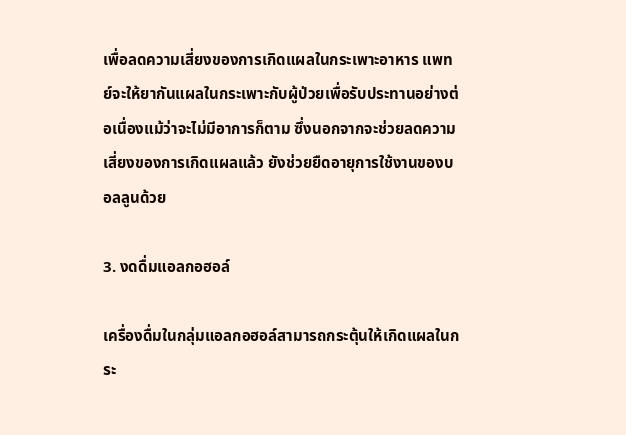เพื่อลดความเสี่ยงของการเกิดแผลในกระเพาะอาหาร แพทย์จะให้ยากันแผลในกระเพาะกับผู้ป่วยเพื่อรับประทานอย่างต่อเนื่องแม้ว่าจะไม่มีอาการก็ตาม ซึ่งนอกจากจะช่วยลดความเสี่ยงของการเกิดแผลแล้ว ยังช่วยยืดอายุการใช้งานของบอลลูนด้วย

3. งดดื่มแอลกอฮอล์

เครื่องดื่มในกลุ่มแอลกอฮอล์สามารถกระตุ้นให้เกิดแผลในกระ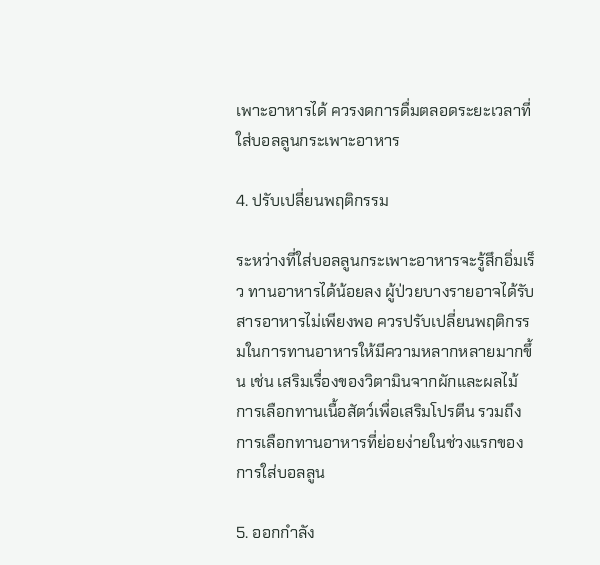เพาะอาหารได้ ควรงดการดื่มตลอดระยะเวลาที่ใส่บอลลูนกระเพาะอาหาร

4. ปรับเปลี่ยนพฤติกรรม

ระหว่างที่ใส่บอลลูนกระเพาะอาหารจะรู้สึกอิ่มเร็ว ทานอาหารได้น้อยลง ผู้ป่วยบางรายอาจได้รับสารอาหารไม่เพียงพอ ควรปรับเปลี่ยนพฤติกรรมในการทานอาหารให้มีความหลากหลายมากขึ้น เช่น เสริมเรื่องของวิตามินจากผักและผลไม้ การเลือกทานเนื้อสัตว์เพื่อเสริมโปรตีน รวมถึงการเลือกทานอาหารที่ย่อยง่ายในช่วงแรกของการใส่บอลลูน

5. ออกกำลัง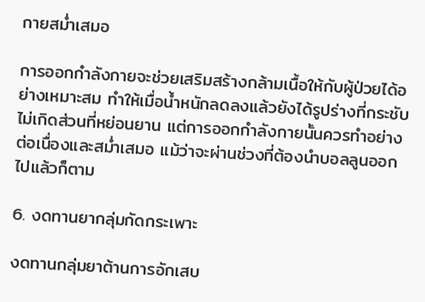กายสม่ำเสมอ

การออกกำลังกายจะช่วยเสริมสร้างกล้ามเนื้อให้กับผู้ป่วยได้อย่างเหมาะสม ทำให้เมื่อน้ำหนักลดลงแล้วยังได้รูปร่างที่กระชับ ไม่เกิดส่วนที่หย่อนยาน แต่การออกกำลังกายนั้นควรทำอย่างต่อเนื่องและสม่ำเสมอ แม้ว่าจะผ่านช่วงที่ต้องนำบอลลูนออกไปแล้วก็ตาม

6. งดทานยากลุ่มกัดกระเพาะ

งดทานกลุ่มยาต้านการอักเสบ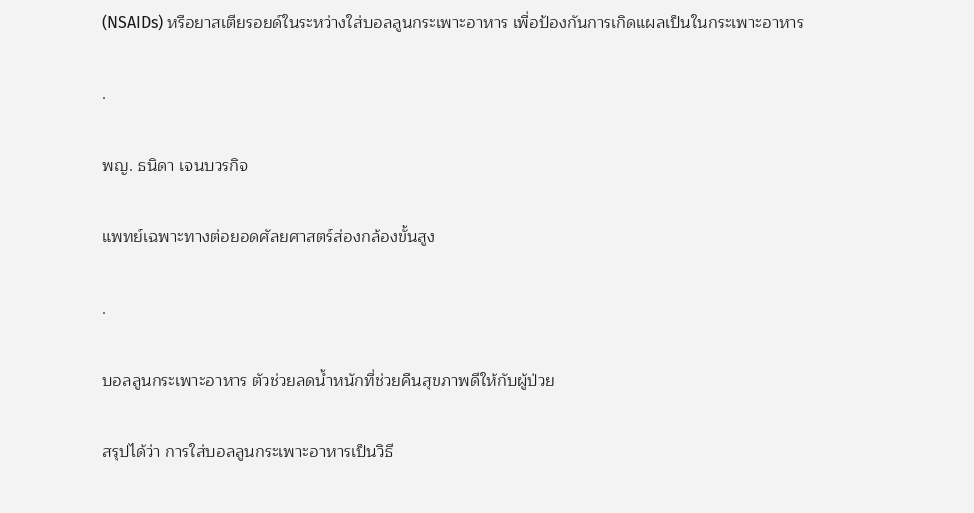(NSAIDs) หรือยาสเตียรอยด์ในระหว่างใส่บอลลูนกระเพาะอาหาร เพื่อป้องกันการเกิดแผลเป็นในกระเพาะอาหาร

.

พญ. ธนิดา เจนบวรกิจ

แพทย์เฉพาะทางต่อยอดศัลยศาสตร์ส่องกล้องขั้นสูง

.

บอลลูนกระเพาะอาหาร ตัวช่วยลดน้ำหนักที่ช่วยคืนสุขภาพดีให้กับผู้ป่วย

สรุปได้ว่า การใส่บอลลูนกระเพาะอาหารเป็นวิธี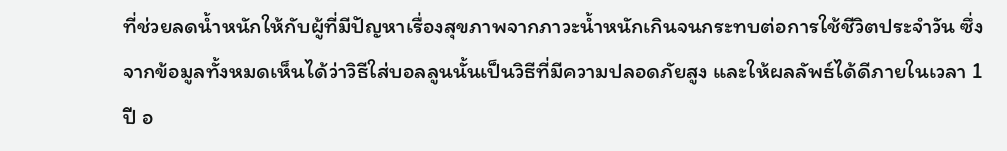ที่ช่วยลดน้ำหนักให้กับผู้ที่มีปัญหาเรื่องสุขภาพจากภาวะน้ำหนักเกินจนกระทบต่อการใช้ชีวิตประจำวัน ซึ่งจากข้อมูลทั้งหมดเห็นได้ว่าวิธีใส่บอลลูนนั้นเป็นวิธีที่มีความปลอดภัยสูง และให้ผลลัพธ์ได้ดีภายในเวลา 1 ปี อ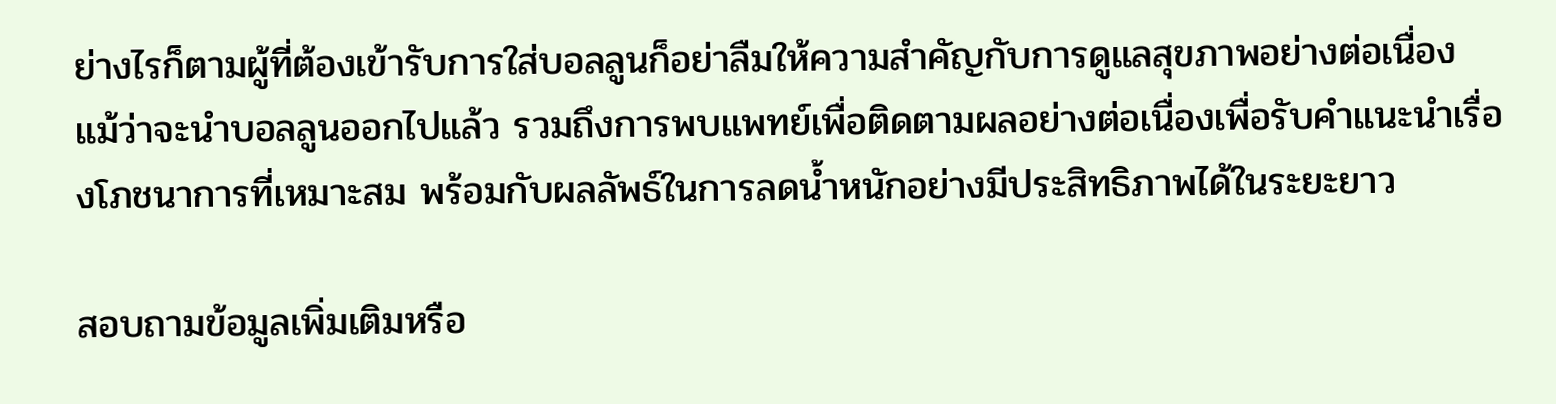ย่างไรก็ตามผู้ที่ต้องเข้ารับการใส่บอลลูนก็อย่าลืมให้ความสำคัญกับการดูแลสุขภาพอย่างต่อเนื่อง แม้ว่าจะนำบอลลูนออกไปแล้ว รวมถึงการพบแพทย์เพื่อติดตามผลอย่างต่อเนื่องเพื่อรับคำแนะนำเรื่องโภชนาการที่เหมาะสม พร้อมกับผลลัพธ์ในการลดน้ำหนักอย่างมีประสิทธิภาพได้ในระยะยาว

สอบถามข้อมูลเพิ่มเติมหรือ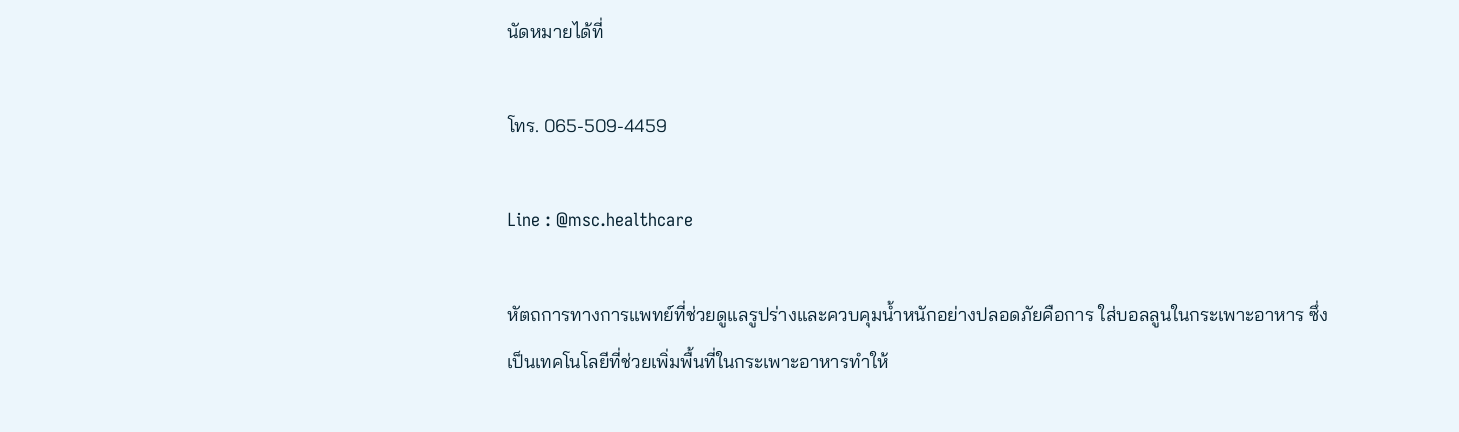นัดหมายได้ที่

โทร. 065-509-4459

Line : @msc.healthcare

หัตถการทางการแพทย์ที่ช่วยดูแลรูปร่างและควบคุมน้ำหนักอย่างปลอดภัยคือการ ใส่บอลลูนในกระเพาะอาหาร ซึ่งเป็นเทคโนโลยีที่ช่วยเพิ่มพื้นที่ในกระเพาะอาหารทำให้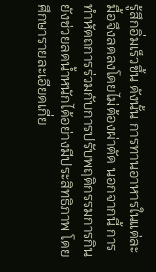รู้สึกอิ่มเร็วขึ้น ดังนั้น การทานอาหารในแต่ละมื้อจึงลดลงโดยไม่ต้องผ่าตัด นอกจากนี้ การทำหัตถการร่วมกับการปรับพฤติกรรมการกินยังช่วยลดน้ำหนักได้อย่างมีประสิทธิภาพ โดยศึกษารายละเอียดเกี่ย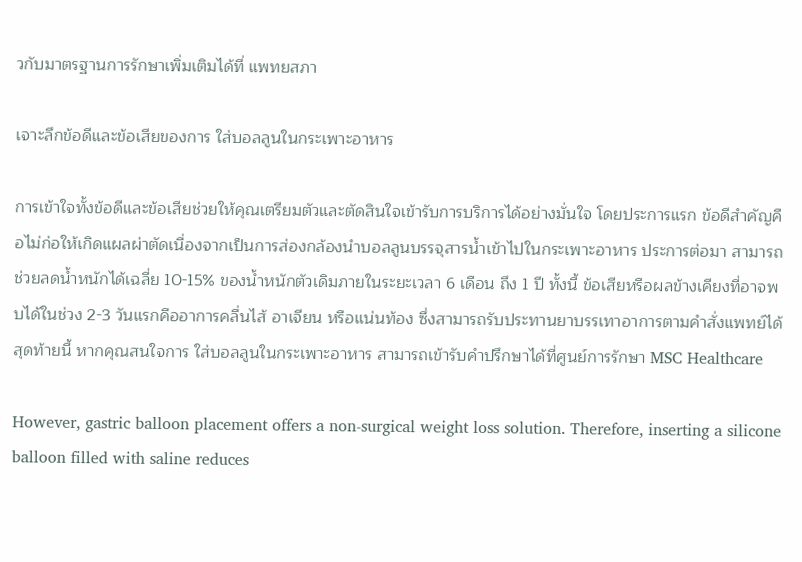วกับมาตรฐานการรักษาเพิ่มเติมได้ที่ แพทยสภา

เจาะลึกข้อดีและข้อเสียของการ ใส่บอลลูนในกระเพาะอาหาร

การเข้าใจทั้งข้อดีและข้อเสียช่วยให้คุณเตรียมตัวและตัดสินใจเข้ารับการบริการได้อย่างมั่นใจ โดยประการแรก ข้อดีสำคัญคือไม่ก่อให้เกิดแผลผ่าตัดเนื่องจากเป็นการส่องกล้องนำบอลลูนบรรจุสารน้ำเข้าไปในกระเพาะอาหาร ประการต่อมา สามารถช่วยลดน้ำหนักได้เฉลี่ย 10-15% ของน้ำหนักตัวเดิมภายในระยะเวลา 6 เดือน ถึง 1 ปี ทั้งนี้ ข้อเสียหรือผลข้างเคียงที่อาจพบได้ในช่วง 2-3 วันแรกคืออาการคลื่นไส้ อาเจียน หรือแน่นท้อง ซึ่งสามารถรับประทานยาบรรเทาอาการตามคำสั่งแพทย์ได้ สุดท้ายนี้ หากคุณสนใจการ ใส่บอลลูนในกระเพาะอาหาร สามารถเข้ารับคำปรึกษาได้ที่ศูนย์การรักษา MSC Healthcare

However, gastric balloon placement offers a non-surgical weight loss solution. Therefore, inserting a silicone balloon filled with saline reduces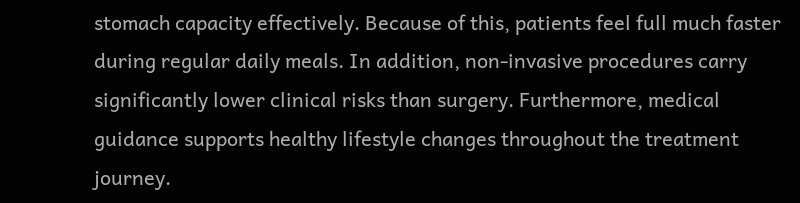stomach capacity effectively. Because of this, patients feel full much faster during regular daily meals. In addition, non-invasive procedures carry significantly lower clinical risks than surgery. Furthermore, medical guidance supports healthy lifestyle changes throughout the treatment journey.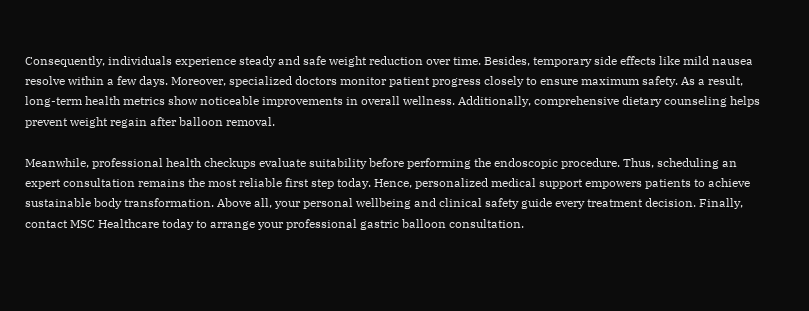Consequently, individuals experience steady and safe weight reduction over time. Besides, temporary side effects like mild nausea resolve within a few days. Moreover, specialized doctors monitor patient progress closely to ensure maximum safety. As a result, long-term health metrics show noticeable improvements in overall wellness. Additionally, comprehensive dietary counseling helps prevent weight regain after balloon removal.

Meanwhile, professional health checkups evaluate suitability before performing the endoscopic procedure. Thus, scheduling an expert consultation remains the most reliable first step today. Hence, personalized medical support empowers patients to achieve sustainable body transformation. Above all, your personal wellbeing and clinical safety guide every treatment decision. Finally, contact MSC Healthcare today to arrange your professional gastric balloon consultation.